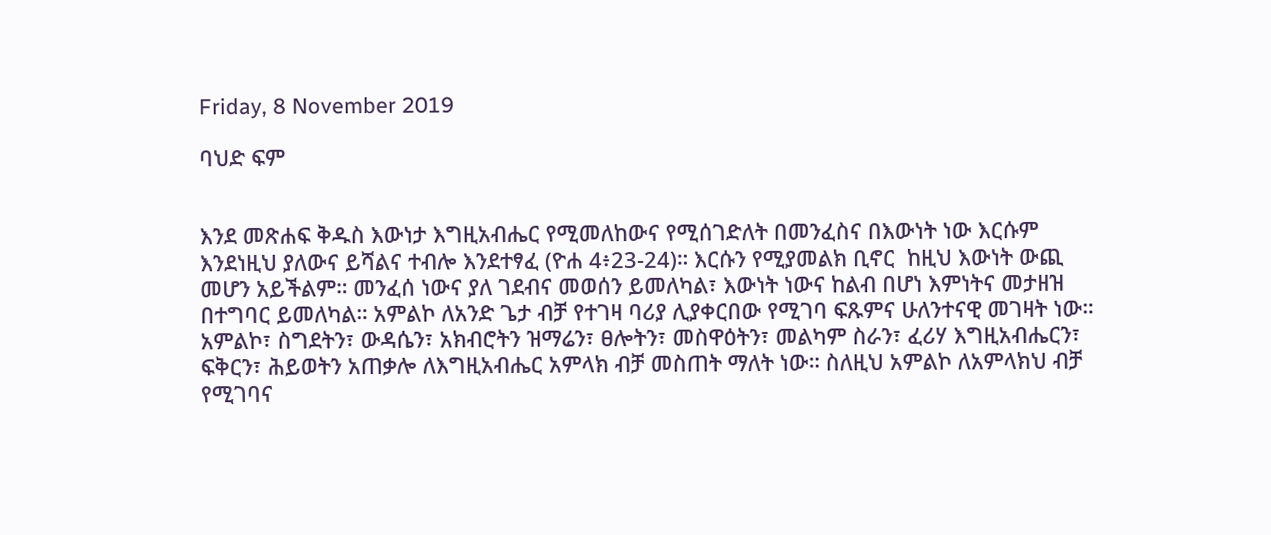Friday, 8 November 2019

ባህድ ፍም


እንደ መጽሐፍ ቅዱስ እውነታ እግዚአብሔር የሚመለከውና የሚሰገድለት በመንፈስና በእውነት ነው እርሱም እንደነዚህ ያለውና ይሻልና ተብሎ እንደተፃፈ (ዮሐ 4፥23-24)። እርሱን የሚያመልክ ቢኖር  ከዚህ እውነት ውጪ መሆን አይችልም። መንፈሰ ነውና ያለ ገደብና መወሰን ይመለካል፣ እውነት ነውና ከልብ በሆነ እምነትና መታዘዝ በተግባር ይመለካል። አምልኮ ለአንድ ጌታ ብቻ የተገዛ ባሪያ ሊያቀርበው የሚገባ ፍጹምና ሁለንተናዊ መገዛት ነው። አምልኮ፣ ስግደትን፣ ውዳሴን፣ አክብሮትን ዝማሬን፣ ፀሎትን፣ መስዋዕትን፣ መልካም ስራን፣ ፈሪሃ እግዚአብሔርን፣ ፍቅርን፣ ሕይወትን አጠቃሎ ለእግዚአብሔር አምላክ ብቻ መስጠት ማለት ነው። ስለዚህ አምልኮ ለአምላክህ ብቻ የሚገባና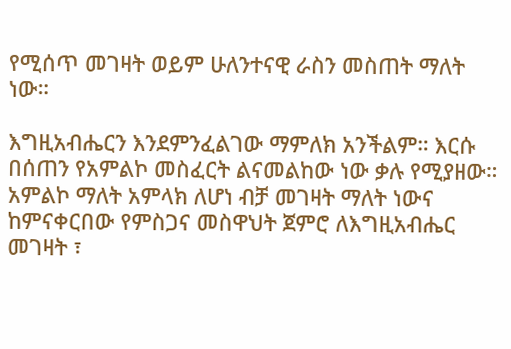የሚሰጥ መገዛት ወይም ሁለንተናዊ ራስን መስጠት ማለት ነው።

እግዚአብሔርን እንደምንፈልገው ማምለክ አንችልም። እርሱ በሰጠን የአምልኮ መስፈርት ልናመልከው ነው ቃሉ የሚያዘው። አምልኮ ማለት አምላክ ለሆነ ብቻ መገዛት ማለት ነውና ከምናቀርበው የምስጋና መስዋህት ጀምሮ ለእግዚአብሔር መገዛት ፣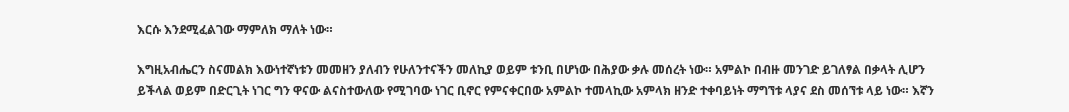እርሱ እንደሚፈልገው ማምለክ ማለት ነው።

እግዚአብሔርን ስናመልክ እውነተኛነቱን መመዘን ያለብን የሁለንተናችን መለኪያ ወይም ቱንቢ በሆነው በሕያው ቃሉ መሰረት ነው። አምልኮ በብዙ መንገድ ይገለፃል በቃላት ሊሆን ይችላል ወይም በድርጊት ነገር ግን ዋናው ልናስተውለው የሚገባው ነገር ቢኖር የምናቀርበው አምልኮ ተመላኪው አምላክ ዘንድ ተቀባይነት ማግኘቱ ላያና ደስ መሰኘቱ ላይ ነው። እኛን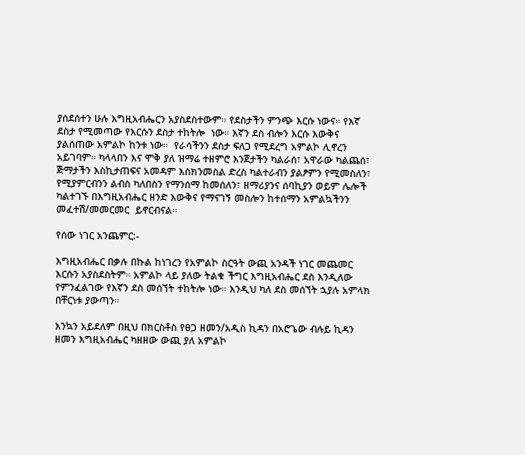ያሰደሰተን ሁሉ እግዚአብሔርን አያስደስተውም። የደስታችን ምንጭ እርሱ ነውና። የእኛ ደስታ የሚመጣው የእርሱን ደስታ ተከትሎ  ነው። እኛን ደስ ብሎን እርሱ እውቅና ያልሰጠው አምልኮ ከንቱ ነው።  የራሳችንን ደስታ ፍለጋ የሚደረግ አምልኮ ሊኖረን አይገባም። ካላላበን እና ሞቅ ያለ ዝማሬ ተዘምሮ እንጀታችን ካልራሰ፣ አዋራው ካልጨሰ፣ ጅማታችን እስኪታጠፍና አመዳም እስክንመስል ድረስ ካልተራብን ያልፆምን የሚመስለን፣ የሚያምርብንን ልብስ ካለበስን የማንሰማ ከመሰለን፣ ዘማሪያንና ሰባኪያን ወይም ሌሎች ካልተገኙ በእግዚአብሔር ዘንድ እውቅና የማናገኝ መስሎን ከተሰማን አምልኳችንን መፈተሽ/መመርመር  ይኖርብናል።

የሰው ነገር አንጨምር:-

እግዚአብሔር በቃሉ በኩል ከነገረን የአምልኮ ስርዓት ውጪ አንዳች ነገር መጨመር እርሱን አያስደስትም። አምልኮ ላይ ያለው ትልቁ ችግር እግዚአብሔር ደስ እንዲለው የምንፈልገው የእኛን ደስ መሰኘት ተከትሎ ነው። እንዲህ ካለ ደስ መሰኘት ኋያሉ አምላክ በቸርነቱ ያውጣን።

እንኳን አይደለም በዚህ በክርስቶስ የፀጋ ዘመን/አዲስ ኪዳን በአሮጌው ብሉይ ኪዳን ዘመን እግዚአብሔር ካዘዘው ውጪ ያለ አምልኮ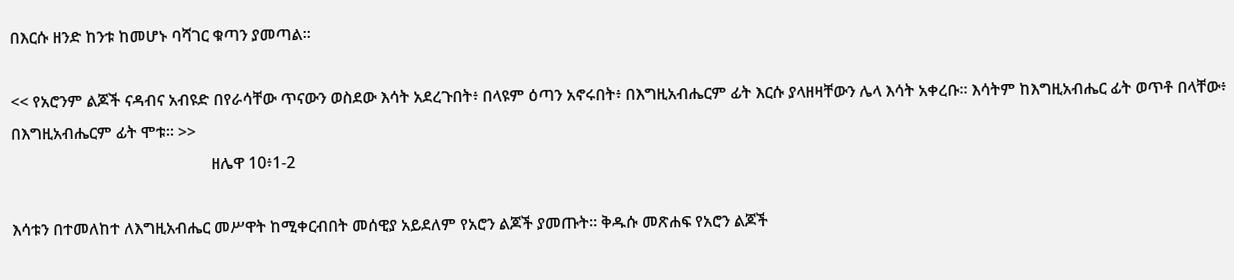በእርሱ ዘንድ ከንቱ ከመሆኑ ባሻገር ቁጣን ያመጣል።

<< የአሮንም ልጆች ናዳብና አብዩድ በየራሳቸው ጥናውን ወስደው እሳት አደረጉበት፥ በላዩም ዕጣን አኖሩበት፥ በእግዚአብሔርም ፊት እርሱ ያላዘዛቸውን ሌላ እሳት አቀረቡ። እሳትም ከእግዚአብሔር ፊት ወጥቶ በላቸው፥ በእግዚአብሔርም ፊት ሞቱ። >>
                                                  ዘሌዋ 10፥1-2

እሳቱን በተመለከተ ለእግዚአብሔር መሥዋት ከሚቀርብበት መሰዊያ አይደለም የአሮን ልጆች ያመጡት። ቅዱሱ መጽሐፍ የአሮን ልጆች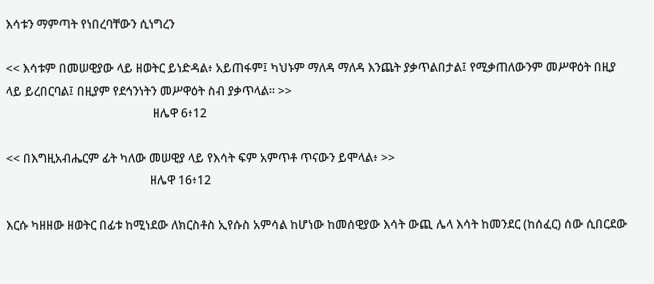እሳቱን ማምጣት የነበረባቸውን ሲነግረን

<< እሳቱም በመሠዊያው ላይ ዘወትር ይነድዳል፥ አይጠፋም፤ ካህኑም ማለዳ ማለዳ እንጨት ያቃጥልበታል፤ የሚቃጠለውንም መሥዋዕት በዚያ ላይ ይረበርባል፤ በዚያም የደኅንነትን መሥዋዕት ስብ ያቃጥላል። >>
                                                 ዘሌዋ 6፥12

<< በእግዚአብሔርም ፊት ካለው መሠዊያ ላይ የእሳት ፍም አምጥቶ ጥናውን ይሞላል፥ >>
                                                ዘሌዋ 16፥12

እርሱ ካዘዘው ዘወትር በፊቱ ከሚነደው ለክርስቶስ ኢየሱስ አምሳል ከሆነው ከመሰዊያው እሳት ውጪ ሌላ እሳት ከመንደር (ከሰፈር) ሰው ሲበርደው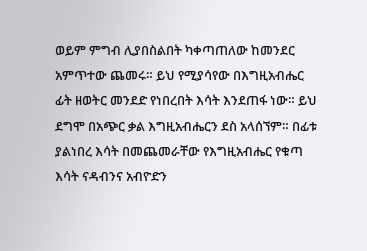ወይም ምግብ ሊያበስልበት ካቀጣጠለው ከመንደር አምጥተው ጨመሩ። ይህ የሚያሳየው በእግዚአብሔር ፊት ዘወትር መንደድ የነበረበት እሳት እንደጠፋ ነው። ይህ ደግሞ በአጭር ቃል እግዚአብሔርን ደስ አላሰኘም። በፊቱ ያልነበረ እሳት በመጨመራቸው የእግዚአብሔር የቁጣ እሳት ናዳብንና አብዮድን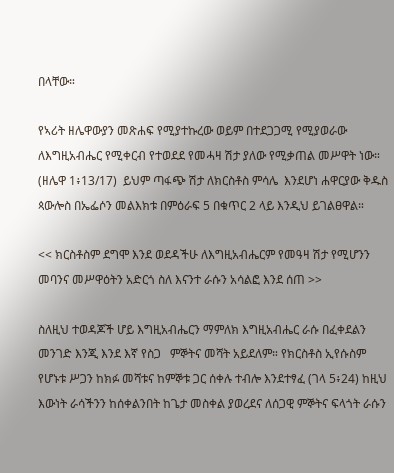በላቸው።

የኣሪት ዘሌዋውያን መጽሐፍ የሚያተኩረው ወይም በተደጋጋሚ የሚያወራው ለእግዚአብሔር የሚቀርብ የተወደደ የመሓዛ ሽታ ያለው የሚቃጠል መሥዋት ነው። (ዘሌዋ 1፥13/17)  ይህም ጣፋጭ ሽታ ለክርስቶስ ምሳሌ  እንደሆነ ሐዋርያው ቅዱስ ጳውሎስ በኤፌሶን መልእክቱ በምዕራፍ 5 በቁጥር 2 ላይ እንዲህ ይገልፀዋል።

<< ክርስቶስም ደግሞ እንደ ወደዳችሁ ለእግዚአብሔርም የመዓዛ ሽታ የሚሆንን መባንና መሥዋዕትን አድርጎ ስለ እናንተ ራሱን አሳልፎ እንደ ሰጠ >>

ስለዚህ ተወዳጆች ሆይ እግዚአብሔርን ማምለክ እግዚአብሔር ራሱ በፈቀደልን መንገድ እንጂ እንደ እኛ የስጋ   ምኞትና መሻት አይደለም። የክርስቶስ ኢየሱስም የሆኑቱ ሥጋን ከክፉ መሻቱና ከምኞቱ ጋር ሰቀሉ ተብሎ እንደተፃፈ (ገላ 5፥24) ከዚህ እውነት ራሳችንን ከሰቀልንበት ከጌታ መስቀል ያወረደና ለሰጋዊ ምኞትና ፍላጎት ራሱን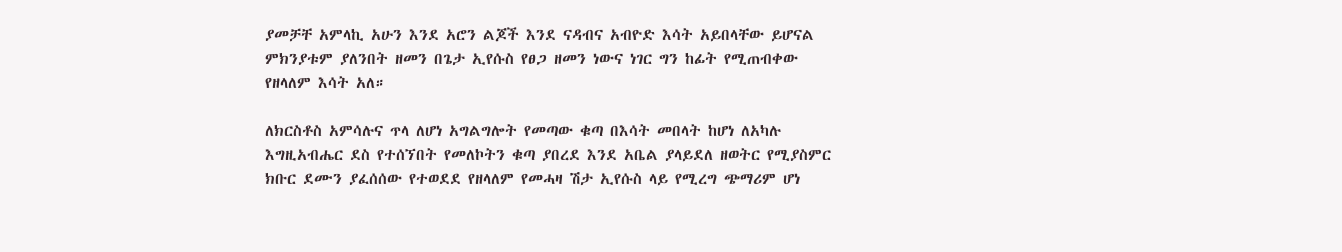ያመቻቸ አምላኪ አሁን እንደ አሮን ልጆች እንደ ናዳብና አብዮድ እሳት አይበላቸው ይሆናል ምክንያቱም ያለንበት ዘመን በጌታ ኢየሱስ የፀጋ ዘመን ነውና ነገር ግን ከፊት የሚጠብቀው የዘላለም እሳት አለ።

ለክርስቶስ አምሳሉና ጥላ ለሆነ አግልግሎት የመጣው ቁጣ በእሳት መበላት ከሆነ ለአካሉ እግዚአብሔር ደስ የተሰኘበት የመለኮትን ቁጣ ያበረደ እንደ አቤል ያላይደለ ዘወትር የሚያስምር ክቡር ደሙን ያፈሰሰው የተወደደ የዘላለም የመሓዛ ሽታ ኢየሱስ ላይ የሚረግ ጭማሪም ሆነ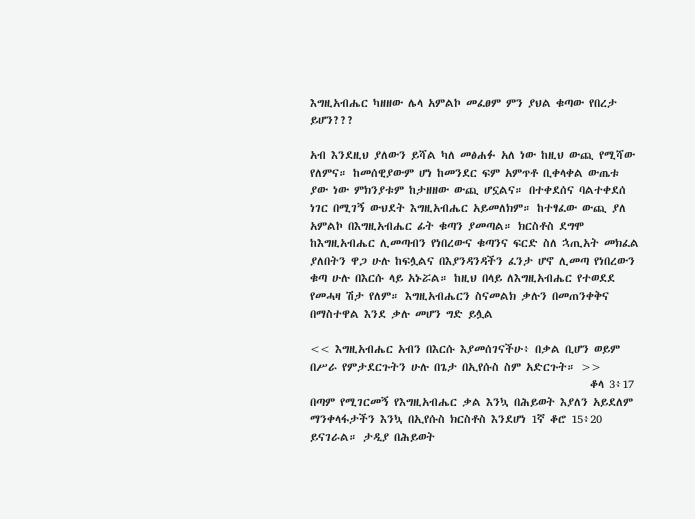እግዚአብሔር ካዘዘው ሌላ አምልኮ መፈፀም ምን ያህል ቁጣው የበረታ ይሆን???

አብ እንደዚህ ያለውን ይሻል ካለ መፅሐፉ አለ ነው ከዚህ ውጪ የሚሻው የለምና። ከመሰዊያውም ሆነ ከመንደር ፍም አምጥቶ ቢቀላቀል ውጤቱ ያው ነው ምክንያቱም ከታዘዘው ውጪ ሆኗልና። በተቀደሰና ባልተቀደሰ ነገር በሚገኝ ውህደት እግዚአብሔር አይመለክም። ከተፃፈው ውጪ ያለ አምልኮ በእግዚአብሔር ፊት ቁጣን ያመጣል። ክርስቶስ ደግሞ ከእግዚአብሔር ሊመጣብን የነበረውና ቁጣንና ፍርድ ስለ ኋጢአት መክፈል ያለበትን ዋጋ ሁሉ ከፍሏልና በእያንዳንዳችን ፈንታ ሆኖ ሊመጣ የነበረውን ቁጣ ሁሉ በእርሱ ላይ አኑሯል። ከዚህ በላይ ለእግዚአብሔር የተወደደ የመሓዛ ሽታ የለም። እግዚአብሔርን ስናመልክ ቃሉን በመጠንቀቅና በማስተዋል እንደ ቃሉ መሆን ግድ ይሏል

<< እግዚአብሔር አብን በእርሱ እያመሰገናችሁ፥ በቃል ቢሆን ወይም በሥራ የምታደርጉትን ሁሉ በጌታ በኢየሱስ ስም አድርጉት። >>
                                                        ቆላ 3፥17
በጣም የሚገርመኝ የእግዚአብሔር ቃል እንኳ በሕይወት እያለን አይደለም ማንቀላፋታችን እንኳ በኢየሱስ ክርስቶስ እንደሆነ 1ኛ ቆሮ 15፥20 ይናገራል። ታዲያ በሕይወት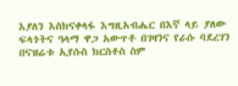እያለን እስክናቀላፋ እግዚአብሔር በእኛ ላይ ያለው ፍላጎትና ዓላማ ዋጋ አውጥቶ በገዛንና የራሱ ባደረገን በናዝሬቱ ኢየሱስ ክርስቶስ ስም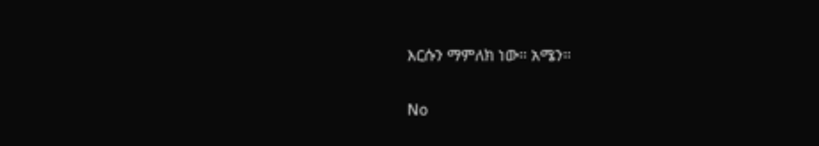እርሱን ማምለክ ነው። አሜን።

No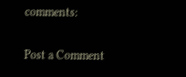comments:

Post a Comment